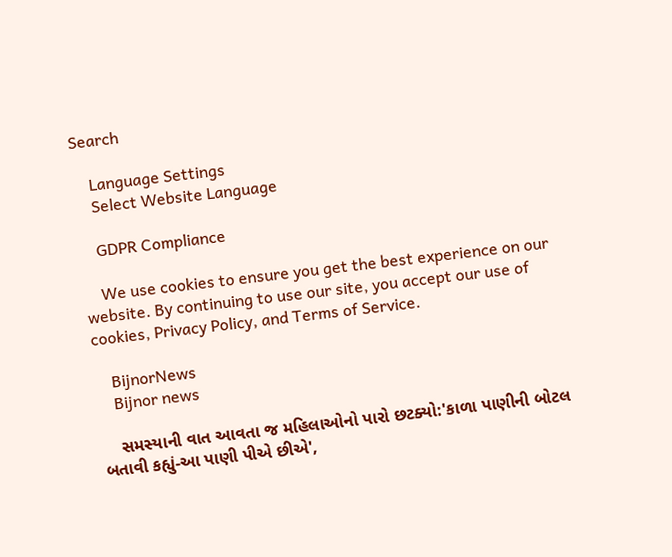Search

    Language Settings
    Select Website Language

    GDPR Compliance

    We use cookies to ensure you get the best experience on our website. By continuing to use our site, you accept our use of cookies, Privacy Policy, and Terms of Service.

    BijnorNews
    Bijnor news

    સમસ્યાની વાત આવતા જ મહિલાઓનો પારો છટક્યો:'કાળા પાણીની બોટલ બતાવી કહ્યું-આ પાણી પીએ છીએ',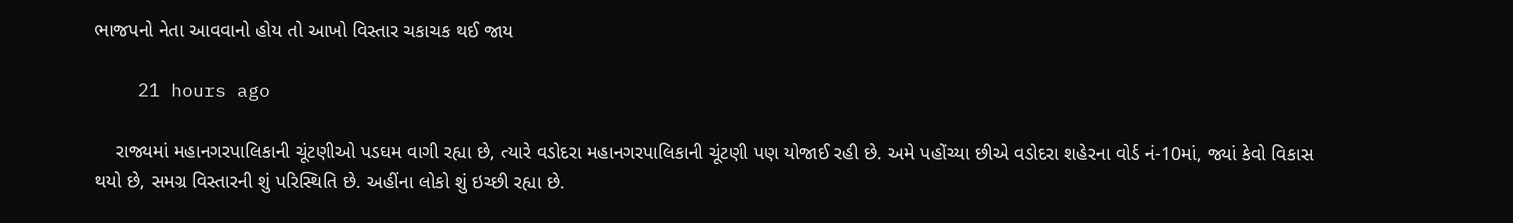ભાજપનો નેતા આવવાનો હોય તો આખો વિસ્તાર ચકાચક થઈ જાય

    21 hours ago

    રાજ્યમાં મહાનગરપાલિકાની ચૂંટણીઓ પડઘમ વાગી રહ્યા છે, ત્યારે વડોદરા મહાનગરપાલિકાની ચૂંટણી પણ યોજાઈ રહી છે. અમે પહોંચ્યા છીએ વડોદરા શહેરના વોર્ડ નં-10માં, જ્યાં કેવો વિકાસ થયો છે, સમગ્ર વિસ્તારની શું પરિસ્થિતિ છે. અહીંના લોકો શું ઇચ્છી રહ્યા છે.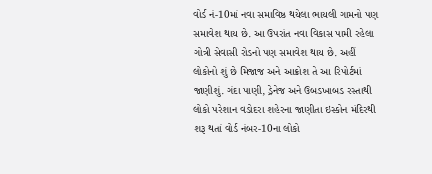વોર્ડ નં-10માં નવા સમાવિષ્ઠ થયેલા ભાયલી ગામનો પણ સમાવેશ થાય છે. આ ઉપરાંત નવા વિકાસ પામી રહેલા ગોત્રી સેવાસી રોડનો પણ સમાવેશ થાય છે. અહીં લોકોનો શું છે મિજાજ અને આક્રોશ તે આ રિપોર્ટમાં જાણીશું. ગંદા પાણી, ડ્રેનેજ અને ઉબડખાબડ રસ્તાથી લોકો પરેશાન વડોદરા શહેરના જાણીતા ઇસ્કોન મંદિરથી શરૂ થતાં વોર્ડ નંબર-10ના લોકો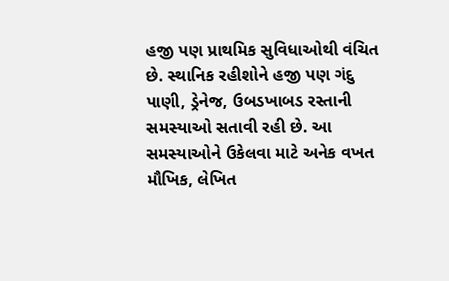હજી પણ પ્રાથમિક સુવિધાઓથી વંચિત છે. સ્થાનિક રહીશોને હજી પણ ગંદુ પાણી, ડ્રેનેજ, ઉબડખાબડ રસ્તાની સમસ્યાઓ સતાવી રહી છે. આ સમસ્યાઓને ઉકેલવા માટે અનેક વખત મૌખિક, લેખિત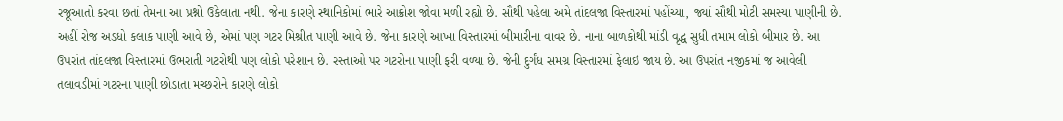રજૂઆતો કરવા છતાં તેમના આ પ્રશ્નો ઉકેલાતા નથી. જેના કારણે સ્થાનિકોમાં ભારે આક્રોશ જોવા મળી રહ્યો છે. સૌથી પહેલા અમે તાંદલજા વિસ્તારમાં પહોંચ્યા, જ્યાં સૌથી મોટી સમસ્યા પાણીની છે. અહીં રોજ અડધો કલાક પાણી આવે છે, એમાં પણ ગટર મિશ્રીત પાણી આવે છે. જેના કારણે આખા વિસ્તારમાં બીમારીના વાવર છે. નાના બાળકોથી માંડી વૃદ્ધ સુધી તમામ લોકો બીમાર છે. આ ઉપરાંત તાંદલજા વિસ્તારમાં ઉભરાતી ગટરોથી પણ લોકો પરેશાન છે. રસ્તાઓ પર ગટરોના પાણી ફરી વળ્યા છે. જેની દુર્ગંધ સમગ્ર વિસ્તારમાં ફેલાઇ જાય છે. આ ઉપરાંત નજીકમાં જ આવેલી તલાવડીમાં ગટરના પાણી છોડાતા મચ્છરોને કારણે લોકો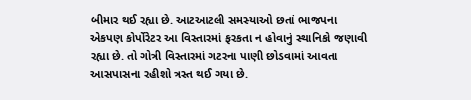બીમાર થઈ રહ્યા છે. આટઆટલી સમસ્યાઓ છતાં ભાજપના એકપણ કોર્પોરેટર આ વિસ્તારમાં ફરકતા ન હોવાનું સ્થાનિકો જણાવી રહ્યા છે. તો ગોત્રી વિસ્તારમાં ગટરના પાણી છોડવામાં આવતા આસપાસના રહીશો ત્રસ્ત થઈ ગયા છે.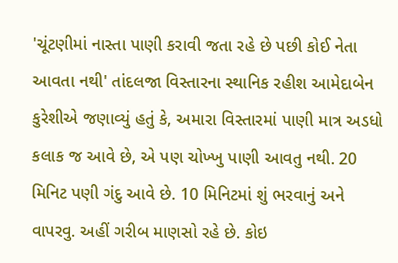'ચૂંટણીમાં નાસ્તા પાણી કરાવી જતા રહે છે પછી કોઈ નેતા આવતા નથી' તાંદલજા વિસ્તારના સ્થાનિક રહીશ આમેદાબેન કુરેશીએ જણાવ્યું હતું કે, અમારા વિસ્તારમાં પાણી માત્ર અડધો કલાક જ આવે છે, એ પણ ચોખ્ખુ પાણી આવતુ નથી. 20 મિનિટ પણી ગંદુ આવે છે. 10 મિનિટમાં શું ભરવાનું અને વાપરવુ. અહીં ગરીબ માણસો રહે છે. કોઇ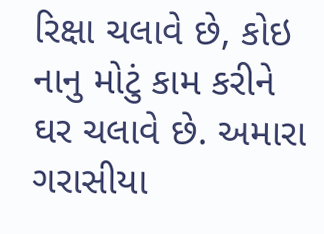રિક્ષા ચલાવે છે, કોઇ નાનુ મોટું કામ કરીને ઘર ચલાવે છે. અમારા ગરાસીયા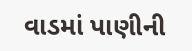વાડમાં પાણીની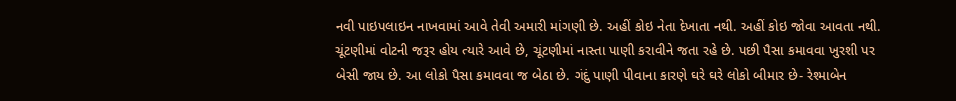નવી પાઇપલાઇન નાખવામાં આવે તેવી અમારી માંગણી છે. અહીં કોઇ નેતા દેખાતા નથી. અહીં કોઇ જોવા આવતા નથી. ચૂંટણીમાં વોટની જરૂર હોય ત્યારે આવે છે, ચૂંટણીમાં નાસ્તા પાણી કરાવીને જતા રહે છે. પછી પૈસા કમાવવા ખુરશી પર બેસી જાય છે. આ લોકો પૈસા કમાવવા જ બેઠા છે. ગંદું પાણી પીવાના કારણે ઘરે ઘરે લોકો બીમાર છે- રેશ્માબેન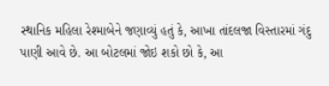સ્થાનિક મહિલા રેશ્માબેને જણાવ્યું હતું કે, આખા તાંદલજા વિસ્તારમાં ગંદુ પાણી આવે છે. આ બોટલમાં જોઇ શકો છો કે, આ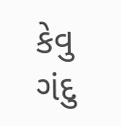કેવુ ગંદુ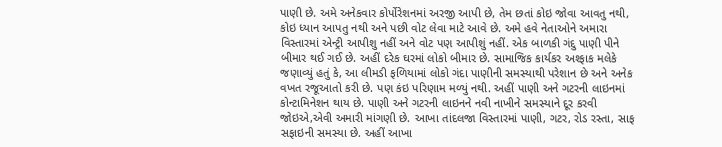પાણી છે. અમે અનેકવાર કોર્પોરેશનમાં અરજી આપી છે, તેમ છતાં કોઇ જોવા આવતુ નથી, કોઇ ધ્યાન આપતુ નથી અને પછી વોટ લેવા માટે આવે છે. અમે હવે નેતાઓને અમારા વિસ્તારમાં એન્ટ્રી આપીશુ નહીં અને વોટ પણ આપીશું નહીં. એક બાળકી ગંદુ પાણી પીને બીમાર થઈ ગઈ છે. અહીં દરેક ઘરમાં લોકો બીમાર છે. સામાજિક કાર્યકર અશ્ફાક મલેકે જણાવ્યું હતું કે, આ લીમડી ફળિયામાં લોકો ગંદા પાણીની સમસ્યાથી પરેશાન છે અને અનેક વખત રજૂઆતો કરી છે. પણ કંઇ પરિણામ મળ્યું નથી. અહીં પાણી અને ગટરની લાઇનમાં કોન્ટામિનેશન થાય છે. પાણી અને ગટરની લાઇનને નવી નાખીને સમસ્યાને દૂર કરવી જોઇએ,એવી અમારી માંગણી છે. આખા તાંદલજા વિસ્તારમાં પાણી, ગટર, રોડ રસ્તા, સાફ સફાઇની સમસ્યા છે. અહીં આખા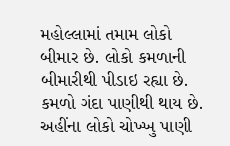મહોલ્લામાં તમામ લોકો બીમાર છે. લોકો કમળાની બીમારીથી પીડાઇ રહ્યા છે. કમળો ગંદા પાણીથી થાય છે. અહીંના લોકો ચોખ્ખુ પાણી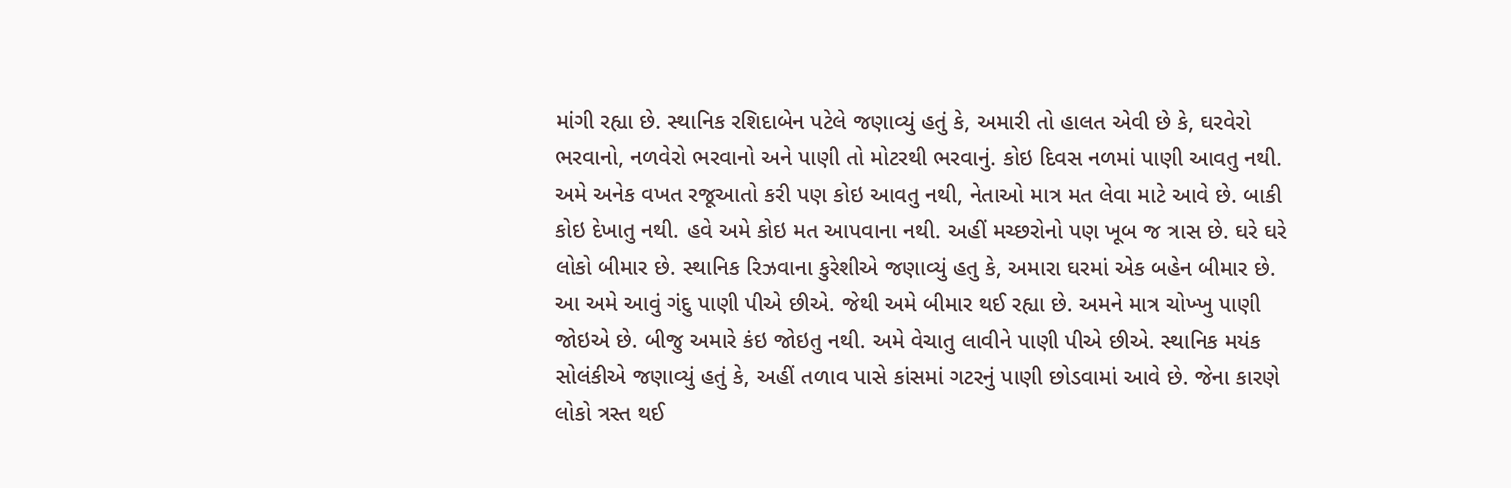માંગી રહ્યા છે. સ્થાનિક રશિદાબેન પટેલે જણાવ્યું હતું કે, અમારી તો હાલત એવી છે કે, ઘરવેરો ભરવાનો, નળવેરો ભરવાનો અને પાણી તો મોટરથી ભરવાનું. કોઇ દિવસ નળમાં પાણી આવતુ નથી. અમે અનેક વખત રજૂઆતો કરી પણ કોઇ આવતુ નથી, નેતાઓ માત્ર મત લેવા માટે આવે છે. બાકી કોઇ દેખાતુ નથી. હવે અમે કોઇ મત આપવાના નથી. અહીં મચ્છરોનો પણ ખૂબ જ ત્રાસ છે. ઘરે ઘરે લોકો બીમાર છે. સ્થાનિક રિઝવાના કુરેશીએ જણાવ્યું હતુ કે, અમારા ઘરમાં એક બહેન બીમાર છે. આ અમે આવું ગંદુ પાણી પીએ છીએ. જેથી અમે બીમાર થઈ રહ્યા છે. અમને માત્ર ચોખ્ખુ પાણી જોઇએ છે. બીજુ અમારે કંઇ જોઇતુ નથી. અમે વેચાતુ લાવીને પાણી પીએ છીએ. સ્થાનિક મયંક સોલંકીએ જણાવ્યું હતું કે, અહીં તળાવ પાસે કાંસમાં ગટરનું પાણી છોડવામાં આવે છે. જેના કારણે લોકો ત્રસ્ત થઈ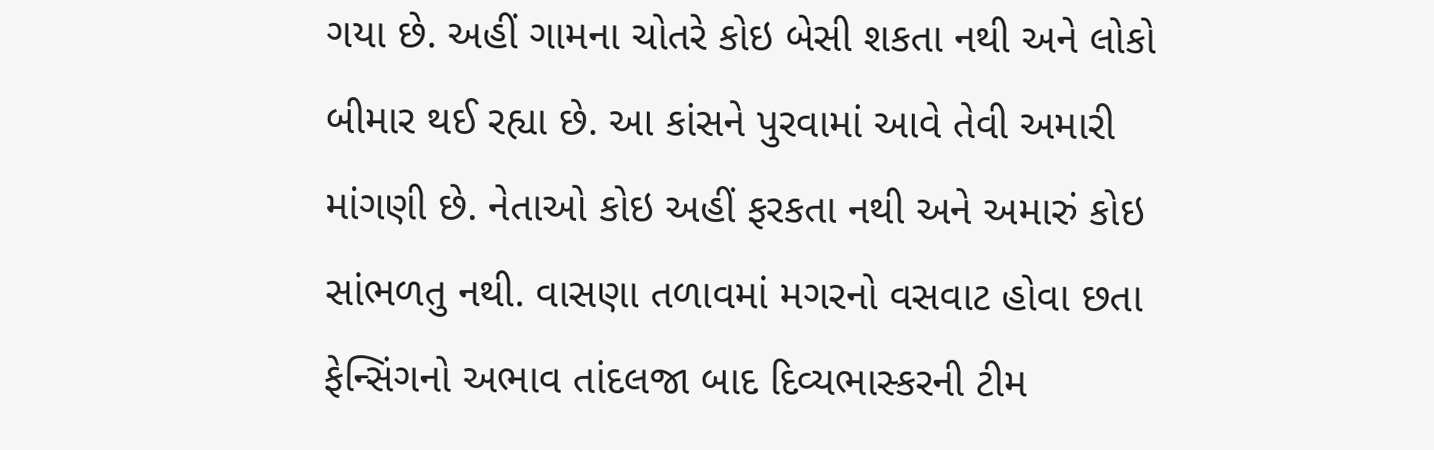ગયા છે. અહીં ગામના ચોતરે કોઇ બેસી શકતા નથી અને લોકો બીમાર થઈ રહ્યા છે. આ કાંસને પુરવામાં આવે તેવી અમારી માંગણી છે. નેતાઓ કોઇ અહીં ફરકતા નથી અને અમારું કોઇ સાંભળતુ નથી. વાસણા તળાવમાં મગરનો વસવાટ હોવા છતા ફેન્સિંગનો અભાવ તાંદલજા બાદ દિવ્યભાસ્કરની ટીમ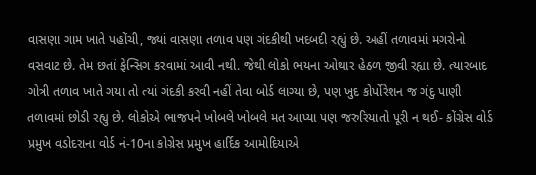વાસણા ગામ ખાતે પહોંચી, જ્યાં વાસણા તળાવ પણ ગંદકીથી ખદબદી રહ્યું છે. અહીં તળાવમાં મગરોનો વસવાટ છે. તેમ છતાં ફેન્સિગ કરવામાં આવી નથી. જેથી લોકો ભયના ઓથાર હેઠળ જીવી રહ્યા છે. ત્યારબાદ ગોત્રી તળાવ ખાતે ગયા તો ત્યાં ગંદકી કરવી નહીં તેવા બોર્ડ લાગ્યા છે, પણ ખુદ કોર્પોરેશન જ ગંદુ પાણી તળાવમાં છોડી રહ્યુ છે. લોકોએ ભાજપને ખોબલે ખોબલે મત આપ્યા પણ જરુરિયાતો પૂરી ન થઈ- કોંગ્રેસ વોર્ડ પ્રમુખ વડોદરાના વોર્ડ નં-10ના કોગ્રેસ પ્રમુખ હાર્દિક આમોદિયાએ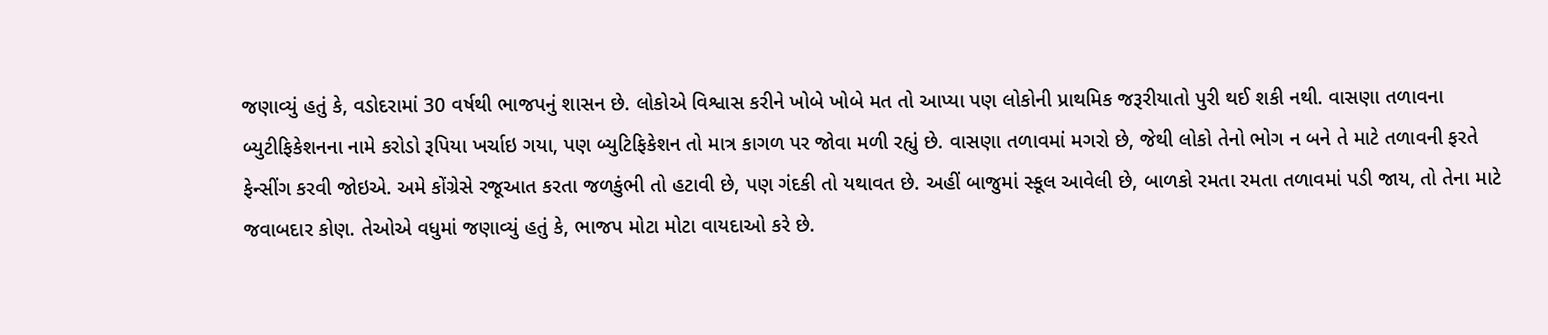જણાવ્યું હતું કે, વડોદરામાં 30 વર્ષથી ભાજપનું શાસન છે. લોકોએ વિશ્વાસ કરીને ખોબે ખોબે મત તો આપ્યા પણ લોકોની પ્રાથમિક જરૂરીયાતો પુરી થઈ શકી નથી. વાસણા તળાવના બ્યુટીફિકેશનના નામે કરોડો રૂપિયા ખર્ચાઇ ગયા, પણ બ્યુટિફિકેશન તો માત્ર કાગળ પર જોવા મળી રહ્યું છે. વાસણા તળાવમાં મગરો છે, જેથી લોકો તેનો ભોગ ન બને તે માટે તળાવની ફરતે ફેન્સીંગ કરવી જોઇએ. અમે કોંગ્રેસે રજૂઆત કરતા જળકુંભી તો હટાવી છે, પણ ગંદકી તો યથાવત છે. અહીં બાજુમાં સ્કૂલ આવેલી છે, બાળકો રમતા રમતા તળાવમાં પડી જાય, તો તેના માટે જવાબદાર કોણ. તેઓએ વધુમાં જણાવ્યું હતું કે, ભાજપ મોટા મોટા વાયદાઓ કરે છે.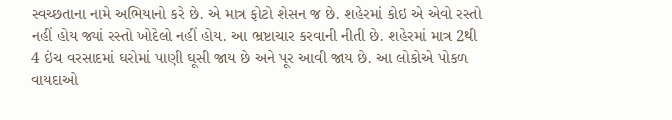સ્વચ્છતાના નામે અભિયાનો કરે છે. એ માત્ર ફોટો શેસન જ છે. શહેરમાં કોઇ એ એવો રસ્તો નહીં હોય જ્યાં રસ્તો ખોદેલો નહીં હોય. આ ભ્રષ્ટાચાર કરવાની નીતી છે. શહેરમાં માત્ર 2થી 4 ઇંચ વરસાદમાં ઘરોમાં પાણી ઘૂસી જાય છે અને પૂર આવી જાય છે. આ લોકોએ પોકળ વાયદાઓ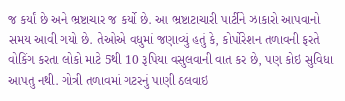જ કર્યાં છે અને ભ્રષ્ટાચાર જ કર્યો છે. આ ભ્રષ્ટાટાચારી પાર્ટીને ઝાકારો આપવાનો સમય આવી ગયો છે. તેઓએ વધુમાં જણાવ્યું હતું કે, કોર્પોરેશન તળાવની ફરતે વોકિંગ કરતા લોકો માટે 5થી 10 રૂપિયા વસુલવાની વાત કર છે, પણ કોઇ સુવિધા આપતુ નથી. ગોત્રી તળાવમાં ગટરનું પાણી ઠલવાઇ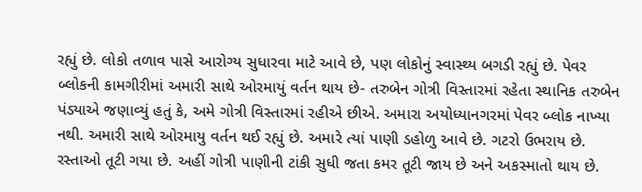રહ્યું છે. લોકો તળાવ પાસે આરોગ્ય સુધારવા માટે આવે છે, પણ લોકોનું સ્વાસ્થ્ય બગડી રહ્યું છે. પેવર બ્લોકની કામગીરીમાં અમારી સાથે ઓરમાયું વર્તન થાય છે- તરુબેન ગોત્રી વિસ્તારમાં રહેતા સ્થાનિક તરુબેન પંડ્યાએ જણાવ્યું હતું કે, અમે ગોત્રી વિસ્તારમાં રહીએ છીએ. અમારા અયોધ્યાનગરમાં પેવર બ્લોક નાખ્યા નથી. અમારી સાથે ઓરમાયુ વર્તન થઈ રહ્યું છે. અમારે ત્યાં પાણી ડહોળુ આવે છે. ગટરો ઉભરાય છે. રસ્તાઓ તૂટી ગયા છે. અહીં ગોત્રી પાણીની ટાંકી સુધી જતા કમર તૂટી જાય છે અને અકસ્માતો થાય છે.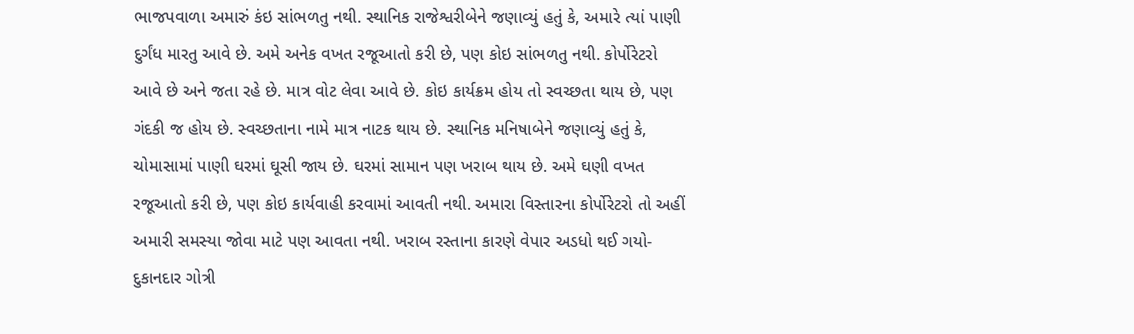ભાજપવાળા અમારું કંઇ સાંભળતુ નથી. સ્થાનિક રાજેશ્વરીબેને જણાવ્યું હતું કે, અમારે ત્યાં પાણી દુર્ગંધ મારતુ આવે છે. અમે અનેક વખત રજૂઆતો કરી છે, પણ કોઇ સાંભળતુ નથી. કોર્પોરેટરો આવે છે અને જતા રહે છે. માત્ર વોટ લેવા આવે છે. કોઇ કાર્યક્રમ હોય તો સ્વચ્છતા થાય છે, પણ ગંદકી જ હોય છે. સ્વચ્છતાના નામે માત્ર નાટક થાય છે. સ્થાનિક મનિષાબેને જણાવ્યું હતું કે, ચોમાસામાં પાણી ઘરમાં ઘૂસી જાય છે. ઘરમાં સામાન પણ ખરાબ થાય છે. અમે ઘણી વખત રજૂઆતો કરી છે, પણ કોઇ કાર્યવાહી કરવામાં આવતી નથી. અમારા વિસ્તારના કોર્પોરેટરો તો અહીં અમારી સમસ્યા જોવા માટે પણ આવતા નથી. ખરાબ રસ્તાના કારણે વેપાર અડધો થઈ ગયો-દુકાનદાર ગોત્રી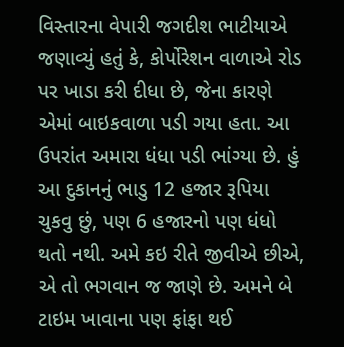વિસ્તારના વેપારી જગદીશ ભાટીયાએ જણાવ્યું હતું કે, કોર્પોરેશન વાળાએ રોડ પર ખાડા કરી દીધા છે, જેના કારણે એમાં બાઇકવાળા પડી ગયા હતા. આ ઉપરાંત અમારા ધંધા પડી ભાંગ્યા છે. હું આ દુકાનનું ભાડુ 12 હજાર રૂપિયા ચુકવુ છું, પણ 6 હજારનો પણ ધંધો થતો નથી. અમે કઇ રીતે જીવીએ છીએ, એ તો ભગવાન જ જાણે છે. અમને બે ટાઇમ ખાવાના પણ ફાંફા થઈ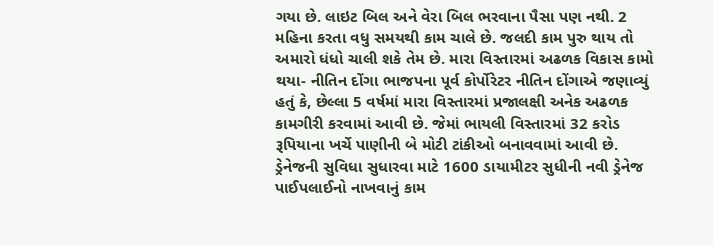ગયા છે. લાઇટ બિલ અને વેરા બિલ ભરવાના પૈસા પણ નથી. 2 મહિના કરતા વધુ સમયથી કામ ચાલે છે. જલદી કામ પુરુ થાય તો અમારો ધંધો ચાલી શકે તેમ છે. મારા વિસ્તારમાં અઢળક વિકાસ કામો થયા- નીતિન દોંગા ભાજપના પૂર્વ કોર્પોરેટર નીતિન દોંગાએ જણાવ્યું હતું કે, છેલ્લા 5 વર્ષમાં મારા વિસ્તારમાં પ્રજાલક્ષી અનેક અઢળક કામગીરી કરવામાં આવી છે. જેમાં ભાયલી વિસ્તારમાં 32 કરોડ રૂપિયાના ખર્ચે પાણીની બે મોટી ટાંકીઓ બનાવવામાં આવી છે. ડ્રેનેજની સુવિધા સુધારવા માટે 1600 ડાયામીટર સુધીની નવી ડ્રેનેજ પાઈપલાઈનો નાખવાનું કામ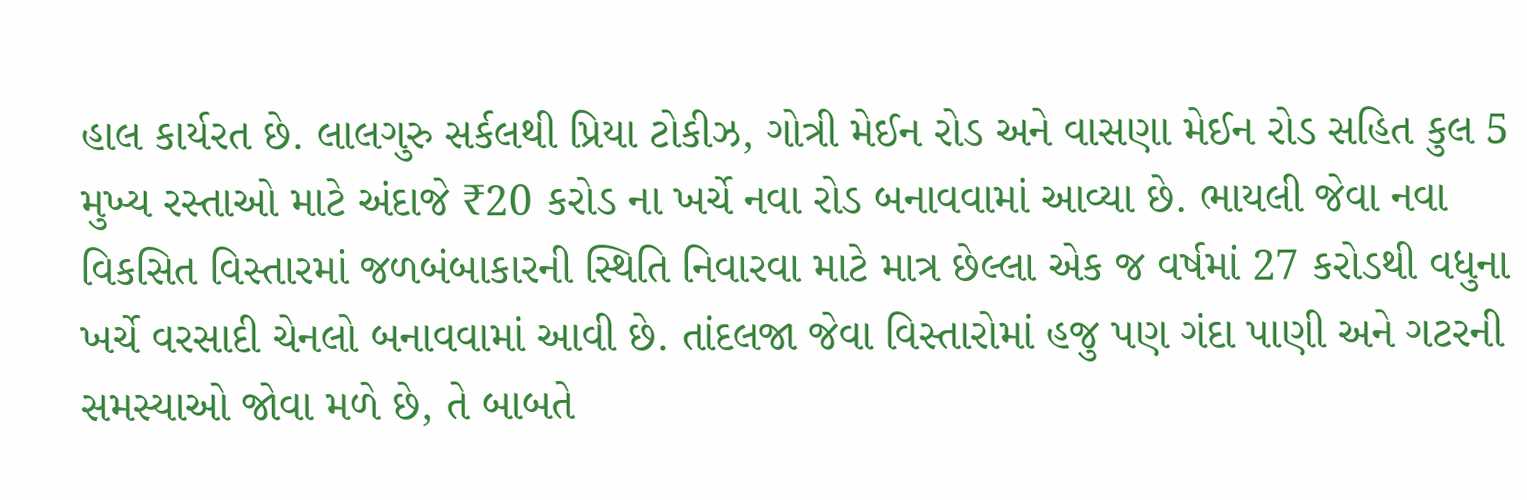હાલ કાર્યરત છે. લાલગુરુ સર્કલથી પ્રિયા ટોકીઝ, ગોત્રી મેઈન રોડ અને વાસણા મેઈન રોડ સહિત કુલ 5 મુખ્ય રસ્તાઓ માટે અંદાજે ₹20 કરોડ ના ખર્ચે નવા રોડ બનાવવામાં આવ્યા છે. ભાયલી જેવા નવા વિકસિત વિસ્તારમાં જળબંબાકારની સ્થિતિ નિવારવા માટે માત્ર છેલ્લા એક જ વર્ષમાં 27 કરોડથી વધુના ખર્ચે વરસાદી ચેનલો બનાવવામાં આવી છે. તાંદલજા જેવા વિસ્તારોમાં હજુ પણ ગંદા પાણી અને ગટરની સમસ્યાઓ જોવા મળે છે, તે બાબતે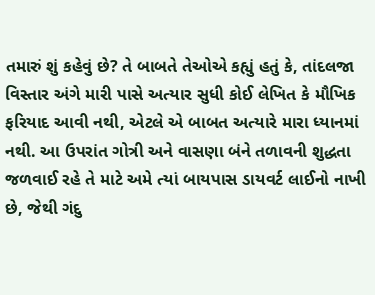તમારું શું કહેવું છે? તે બાબતે તેઓએ કહ્યું હતું કે, તાંદલજા વિસ્તાર અંગે મારી પાસે અત્યાર સુધી કોઈ લેખિત કે મૌખિક ફરિયાદ આવી નથી, એટલે એ બાબત અત્યારે મારા ધ્યાનમાં નથી. આ ઉપરાંત ગોત્રી અને વાસણા બંને તળાવની શુદ્ધતા જળવાઈ રહે તે માટે અમે ત્યાં બાયપાસ ડાયવર્ટ લાઈનો નાખી છે, જેથી ગંદુ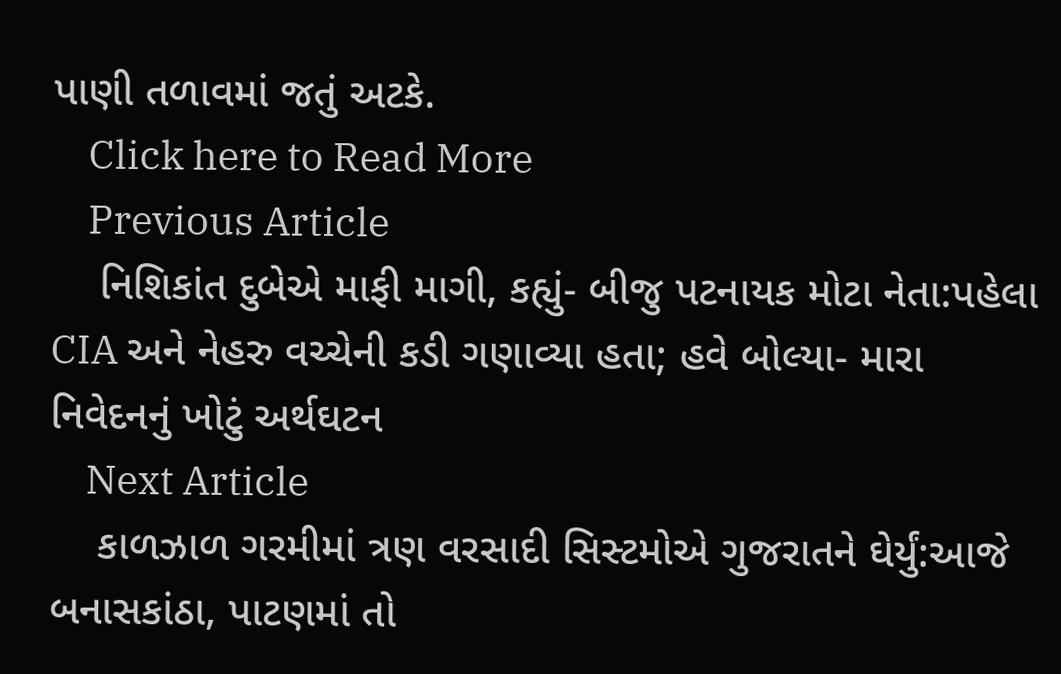પાણી તળાવમાં જતું અટકે.
    Click here to Read More
    Previous Article
    નિશિકાંત દુબેએ માફી માગી, કહ્યું- બીજુ પટનાયક મોટા નેતા:પહેલા CIA અને નેહરુ વચ્ચેની કડી ગણાવ્યા હતા; હવે બોલ્યા- મારા નિવેદનનું ખોટું અર્થઘટન
    Next Article
    કાળઝાળ ગરમીમાં ત્રણ વરસાદી સિસ્ટમોએ ગુજરાતને ઘેર્યું:આજે બનાસકાંઠા, પાટણમાં તો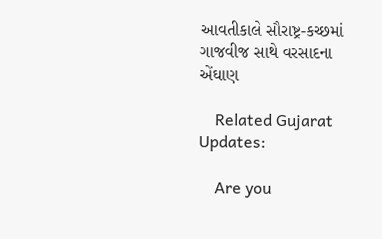આવતીકાલે સૌરાષ્ટ્ર-કચ્છમાં ગાજવીજ સાથે વરસાદના એંઘાણ

    Related Gujarat Updates:

    Are you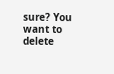sure? You want to delete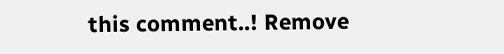this comment..! Remove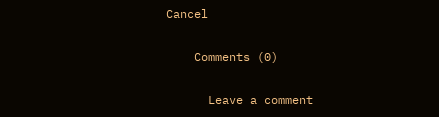Cancel

    Comments (0)

      Leave a comment